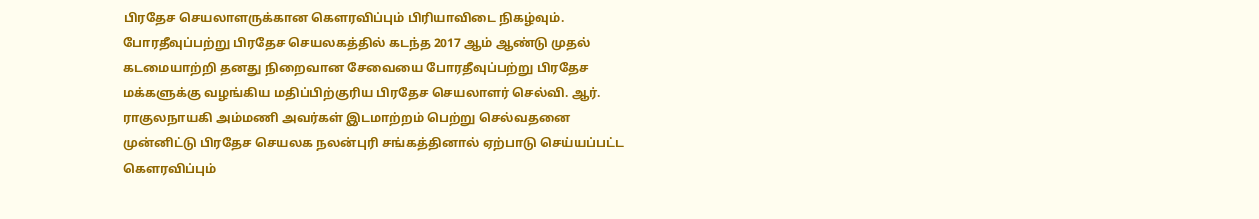பிரதேச செயலாளருக்கான கௌரவிப்பும் பிரியாவிடை நிகழ்வும்.
போரதீவுப்பற்று பிரதேச செயலகத்தில் கடந்த 2017 ஆம் ஆண்டு முதல் கடமையாற்றி தனது நிறைவான சேவையை போரதீவுப்பற்று பிரதேச மக்களுக்கு வழங்கிய மதிப்பிற்குரிய பிரதேச செயலாளர் செல்வி. ஆர். ராகுலநாயகி அம்மணி அவர்கள் இடமாற்றம் பெற்று செல்வதனை முன்னிட்டு பிரதேச செயலக நலன்புரி சங்கத்தினால் ஏற்பாடு செய்யப்பட்ட கௌரவிப்பும்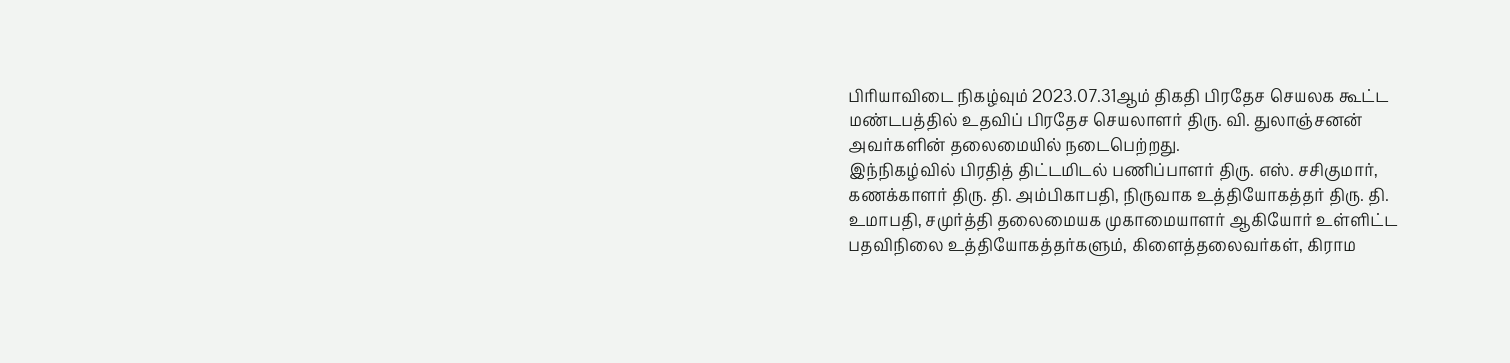பிரியாவிடை நிகழ்வும் 2023.07.31ஆம் திகதி பிரதேச செயலக கூட்ட மண்டபத்தில் உதவிப் பிரதேச செயலாளர் திரு. வி. துலாஞ்சனன் அவர்களின் தலைமையில் நடைபெற்றது.
இந்நிகழ்வில் பிரதித் திட்டமிடல் பணிப்பாளர் திரு. எஸ். சசிகுமார், கணக்காளர் திரு. தி. அம்பிகாபதி, நிருவாக உத்தியோகத்தர் திரு. தி. உமாபதி, சமுர்த்தி தலைமையக முகாமையாளர் ஆகியோர் உள்ளிட்ட பதவிநிலை உத்தியோகத்தர்களும், கிளைத்தலைவர்கள், கிராம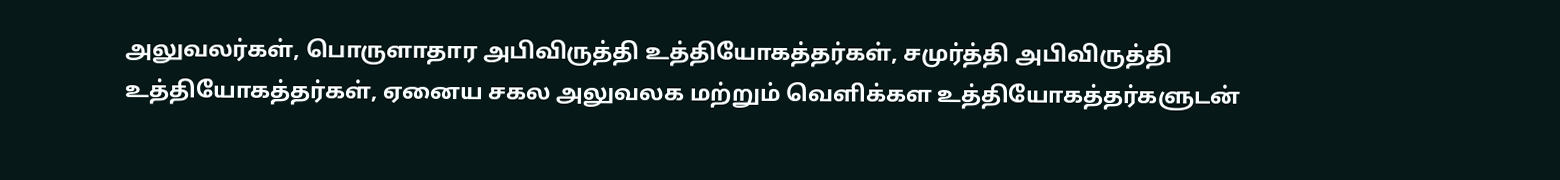அலுவலர்கள், பொருளாதார அபிவிருத்தி உத்தியோகத்தர்கள், சமுர்த்தி அபிவிருத்தி உத்தியோகத்தர்கள், ஏனைய சகல அலுவலக மற்றும் வெளிக்கள உத்தியோகத்தர்களுடன்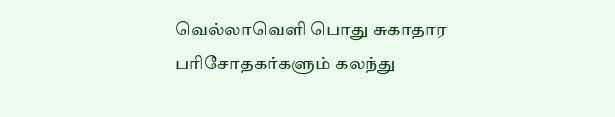வெல்லாவெளி பொது சுகாதார பரிசோதகர்களும் கலந்து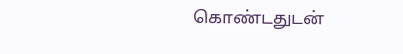கொண்டதுடன்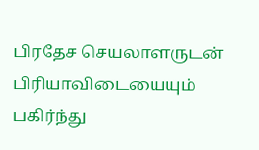பிரதேச செயலாளருடன் பிரியாவிடையையும் பகிர்ந்து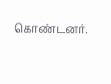கொண்டனர்.